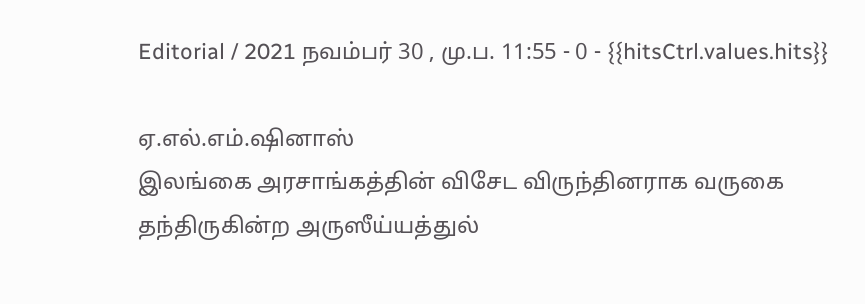Editorial / 2021 நவம்பர் 30 , மு.ப. 11:55 - 0 - {{hitsCtrl.values.hits}}

ஏ.எல்.எம்.ஷினாஸ்
இலங்கை அரசாங்கத்தின் விசேட விருந்தினராக வருகை தந்திருகின்ற அருஸீய்யத்துல்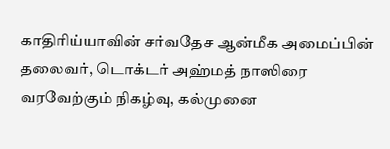காதிரிய்யாவின் சர்வதேச ஆன்மீக அமைப்பின் தலைவர், டொக்டர் அஹ்மத் நாஸிரை வரவேற்கும் நிகழ்வு, கல்முனை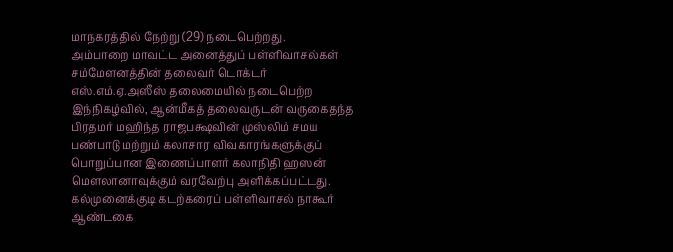மாநகரத்தில் நேற்று (29) நடைபெற்றது.
அம்பாறை மாவட்ட அனைத்துப் பள்ளிவாசல்கள் சம்மேளனத்தின் தலைவர் டொக்டர் எஸ்.எம்.ஏ.அஸீஸ் தலைமையில் நடைபெற்ற இந்நிகழ்வில், ஆன்மீகத் தலைவருடன் வருகைதந்த பிரதமர் மஹிந்த ராஜபக்ஷவின் முஸ்லிம் சமய பண்பாடு மற்றும் கலாசார விவகாரங்களுக்குப் பொறுப்பான இணைப்பாளர் கலாநிதி ஹஸன் மௌலானாவுக்கும் வரவேற்பு அளிக்கப்பட்டது.
கல்முனைக்குடி கடற்கரைப் பள்ளிவாசல் நாகூர் ஆண்டகை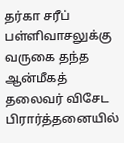தர்கா சரீப் பள்ளிவாசலுக்கு வருகை தந்த ஆன்மீகத் தலைவர் விசேட பிரார்த்தனையில்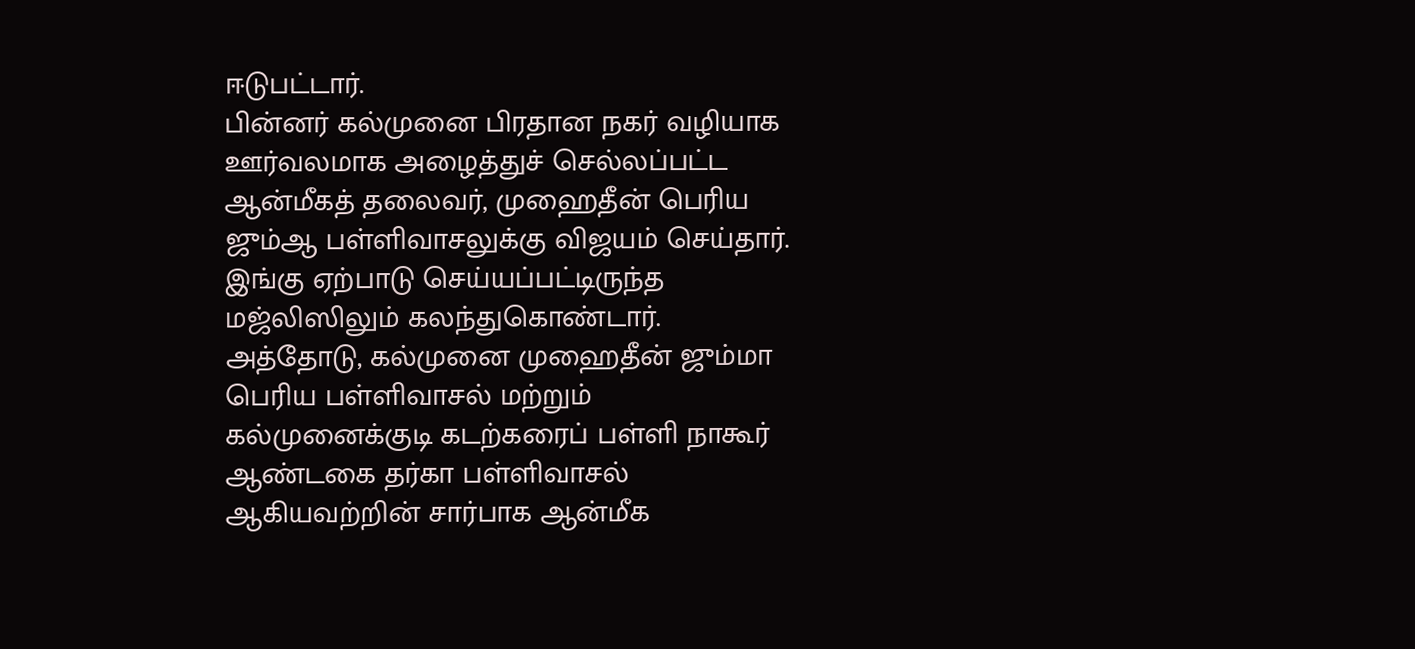ஈடுபட்டார்.
பின்னர் கல்முனை பிரதான நகர் வழியாக ஊர்வலமாக அழைத்துச் செல்லப்பட்ட ஆன்மீகத் தலைவர், முஹைதீன் பெரிய ஜும்ஆ பள்ளிவாசலுக்கு விஜயம் செய்தார். இங்கு ஏற்பாடு செய்யப்பட்டிருந்த மஜ்லிஸிலும் கலந்துகொண்டார்.
அத்தோடு, கல்முனை முஹைதீன் ஜும்மா பெரிய பள்ளிவாசல் மற்றும் கல்முனைக்குடி கடற்கரைப் பள்ளி நாகூர் ஆண்டகை தர்கா பள்ளிவாசல் ஆகியவற்றின் சார்பாக ஆன்மீக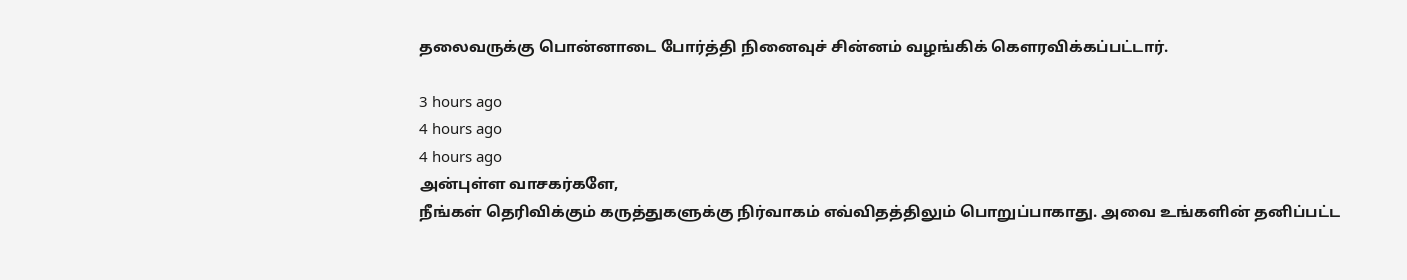தலைவருக்கு பொன்னாடை போர்த்தி நினைவுச் சின்னம் வழங்கிக் கௌரவிக்கப்பட்டார்.

3 hours ago
4 hours ago
4 hours ago
அன்புள்ள வாசகர்களே,
நீங்கள் தெரிவிக்கும் கருத்துகளுக்கு நிர்வாகம் எவ்விதத்திலும் பொறுப்பாகாது. அவை உங்களின் தனிப்பட்ட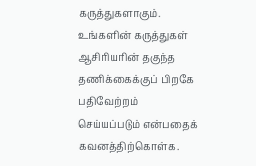கருத்துகளாகும். உங்களின் கருத்துகள் ஆசிரியரின் தகுந்த தணிக்கைக்குப் பிறகே பதிவேற்றம் செய்யப்படும் என்பதைக் கவனத்திற்கொள்க.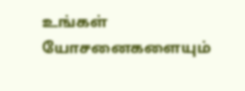உங்கள் யோசனைகளையும்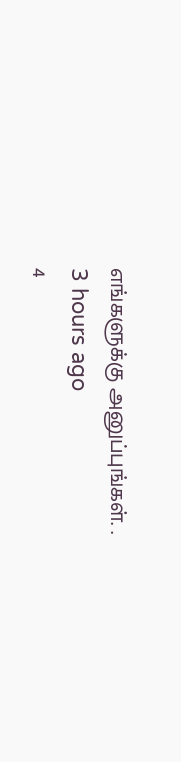எங்களுக்கு அனுப்புங்கள். .
3 hours ago
4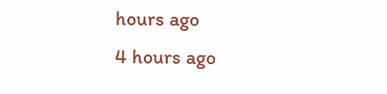hours ago
4 hours ago